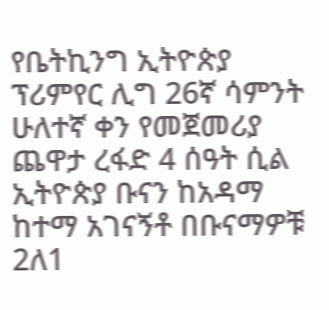የቤትኪንግ ኢትዮጵያ ፕሪምየር ሊግ 26ኛ ሳምንት ሁለተኛ ቀን የመጀመሪያ ጨዋታ ረፋድ 4 ሰዓት ሲል ኢትዮጵያ ቡናን ከአዳማ ከተማ አገናኝቶ በቡናማዎቹ 2ለ1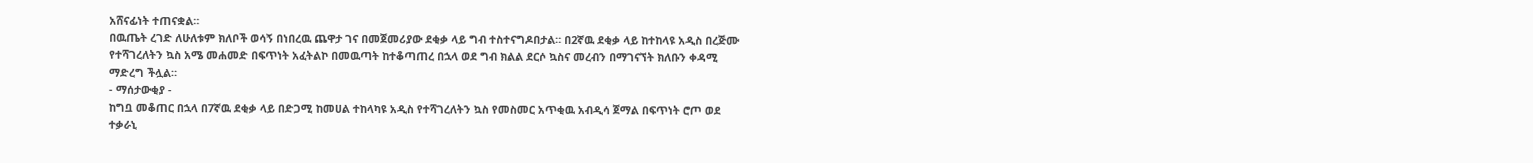አሸናፊነት ተጠናቋል።
በዉጤት ረገድ ለሁለቱም ክለቦች ወሳኝ በነበረዉ ጨዋታ ገና በመጀመሪያው ደቂቃ ላይ ግብ ተስተናግዶበታል። በ2ኛዉ ደቂቃ ላይ ከተከላዩ አዲስ በረጅሙ የተሻገረለትን ኳስ አሜ መሐመድ በፍጥነት አፈትልኮ በመዉጣት ከተቆጣጠረ በኋላ ወደ ግብ ክልል ደርሶ ኳስና መረብን በማገናኘት ክለቡን ቀዳሚ ማድረግ ችሏል።
- ማሰታውቂያ -
ከግቧ መቆጠር በኋላ በ7ኛዉ ደቂቃ ላይ በድጋሚ ከመሀል ተከላካዩ አዲስ የተሻገረለትን ኳስ የመስመር አጥቂዉ አብዲሳ ጀማል በፍጥነት ሮጦ ወደ ተቃራኒ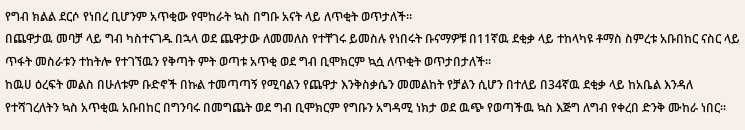የግብ ክልል ደርሶ የነበረ ቢሆንም አጥቂው የሞከራት ኳስ በግቡ አናት ላይ ለጥቂት ወጥታለች።
በጨዋታዉ መባቻ ላይ ግብ ካስተናገዱ በኋላ ወደ ጨዋታው ለመመለስ የተቸገሩ ይመስሉ የነበሩት ቡናማዎቹ በ11ኛዉ ደቂቃ ላይ ተከላካዩ ቶማስ ስምረቱ አቡበከር ናስር ላይ ጥፋት መስራቱን ተከትሎ የተገኘዉን የቅጣት ምት ወጣቱ አጥቂ ወደ ግብ ቢሞክርም ኳሷ ለጥቂት ወጥታበታለች።
ከዉሀ ዕረፍት መልስ በሁለቱም ቡድኖች በኩል ተመጣጣኝ የሚባልን የጨዋታ እንቅስቃሴን መመልከት የቻልን ሲሆን በተለይ በ34ኛዉ ደቂቃ ላይ ከአቤል እንዳለ የተሻገረለትን ኳስ አጥቂዉ አቡበከር በግንባሩ በመግጨት ወደ ግብ ቢሞክርም የግቡን አግዳሚ ነክታ ወደ ዉጭ የወጣችዉ ኳስ እጅግ ለግብ የቀረበ ድንቅ ሙከራ ነበር።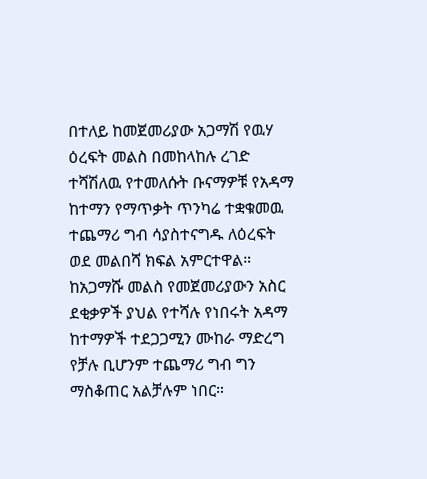በተለይ ከመጀመሪያው አጋማሽ የዉሃ ዕረፍት መልስ በመከላከሉ ረገድ ተሻሽለዉ የተመለሱት ቡናማዎቹ የአዳማ ከተማን የማጥቃት ጥንካሬ ተቋቁመዉ ተጨማሪ ግብ ሳያስተናግዱ ለዕረፍት ወደ መልበሻ ክፍል አምርተዋል።
ከአጋማሹ መልስ የመጀመሪያውን አስር ደቂቃዎች ያህል የተሻሉ የነበሩት አዳማ ከተማዎች ተደጋጋሚን ሙከራ ማድረግ የቻሉ ቢሆንም ተጨማሪ ግብ ግን ማስቆጠር አልቻሉም ነበር።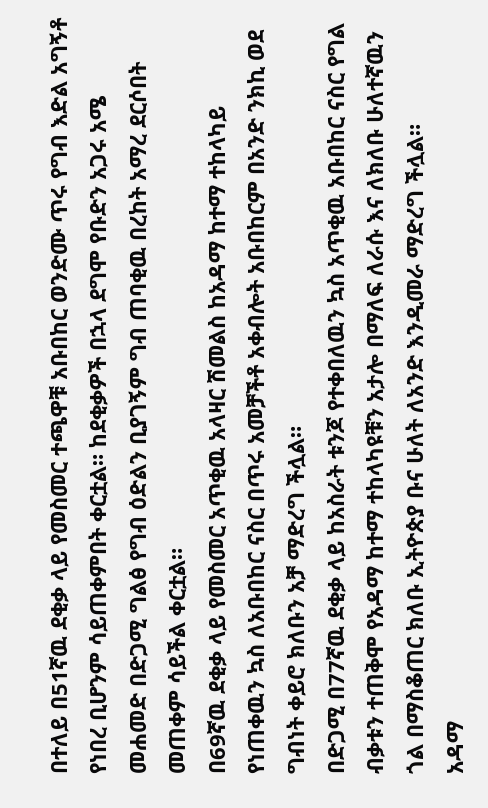በተለይ በ51ኛዉ ደቂቃ ላይ የመስመር ተጫዋቹ አቡበከር ወንድሙ ጥሩ የግብ እድል አግኝቶ የነበረ ቢሆንም ሳይጠቀምበት ቀርቷል። ከደቂቃዎች በኋላ ደግሞ የቡድን አጋሩ አሜ መሐመድ በድጋሚ ግልፅ የግብ ዕድልን ቢያገኝም ግብ ጠባቂዉ በረከት አማረ ደርሶበት መጠቀም ሳይችል ቀርቷል።
በ69ኛዉ ደቂቃ ላይ የመስመር አጥቂዉ አላዛር ሽመልስ ከአዳማ ከተማ ተከላካይ የነጠቀዉን ኳስ ለአቡበከር ናስር በጥሩ አመቻችቶ አቀብሎት አቡበከርም በአንድ ንክኪ ወደ ግብነት ቀይሮ ክለቡን አቻ ማድረግ ችሏል።
በድጋሚ በ77ኛዉ ደቂቃ ላይ ከአስራት ቱንጆ የተቀበለዉን ኳስ አጥቂዉ አቡበከር ናስር የግል ብቃቱን ተጠቅሞ የአዳማ ከተማ ተከላካዩቹን አታሎ በማለፍ ለራሱ እና ለክለቡ ሁለተኛዉን ጎል በማስቆጠር ክለቡ ኢትዮጵያ ቡና ሁለት ለአንድ እንዲመራ ማድረግ ችሏል።
አዳማ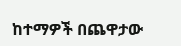ከተማዎች በጨዋታው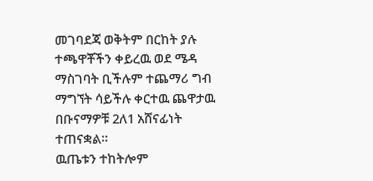መገባደጃ ወቅትም በርከት ያሉ ተጫዋቾችን ቀይረዉ ወደ ሜዳ ማስገባት ቢችሉም ተጨማሪ ግብ ማግኘት ሳይችሉ ቀርተዉ ጨዋታዉ በቡናማዎቹ 2ለ1 አሸናፊነት ተጠናቋል።
ዉጤቱን ተከትሎም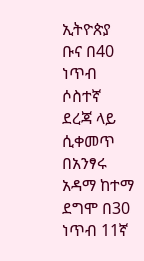ኢትዮጵያ ቡና በ40 ነጥብ ሶስተኛ ደረጃ ላይ ሲቀመጥ በአንፃሩ አዳማ ከተማ ደግሞ በ30 ነጥብ 11ኛ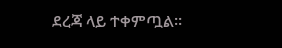ደረጃ ላይ ተቀምጧል።